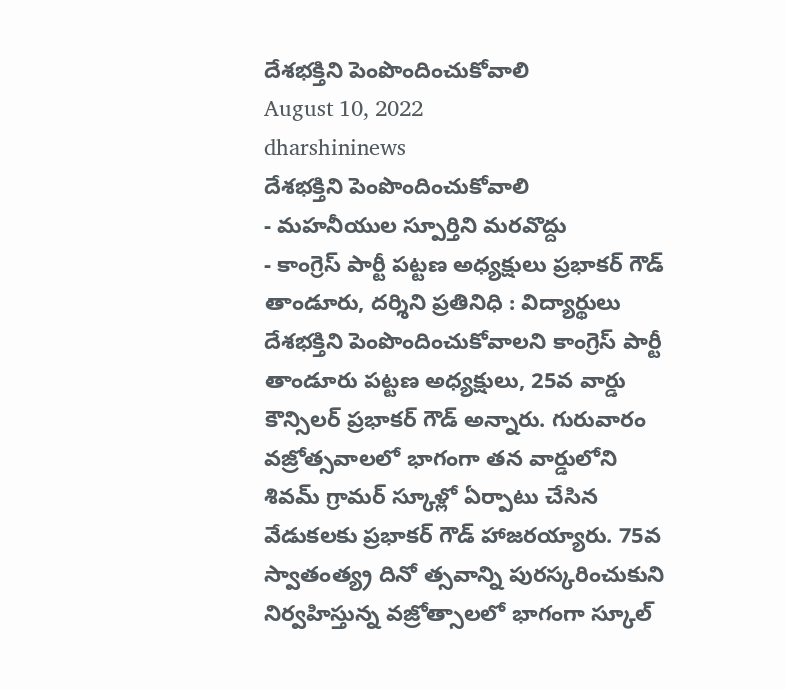దేశభక్తిని పెంపొందించుకోవాలి
August 10, 2022
dharshininews
దేశభక్తిని పెంపొందించుకోవాలి
- మహనీయుల స్పూర్తిని మరవొద్దు
- కాంగ్రెస్ పార్టీ పట్టణ అధ్యక్షులు ప్రభాకర్ గౌడ్
తాండూరు, దర్శిని ప్రతినిధి : విద్యార్థులు దేశభక్తిని పెంపొందించుకోవాలని కాంగ్రెస్ పార్టీ తాండూరు పట్టణ అధ్యక్షులు, 25వ వార్డు కౌన్సిలర్ ప్రభాకర్ గౌడ్ అన్నారు. గురువారం వజ్రోత్సవాలలో భాగంగా తన వార్డులోని శివమ్ గ్రామర్ స్కూళ్లో ఏర్పాటు చేసిన వేడుకలకు ప్రభాకర్ గౌడ్ హాజరయ్యారు. 75వ స్వాతంత్య్ర దినో త్సవాన్ని పురస్కరించుకుని నిర్వహిస్తున్న వజ్రోత్సాలలో భాగంగా స్కూల్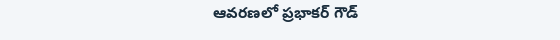ఆవరణలో ప్రభాకర్ గౌడ్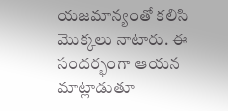యజమాన్యంతో కలిసి మొక్కలు నాటారు. ఈ సందర్భంగా ఆయన మాట్లాడుతూ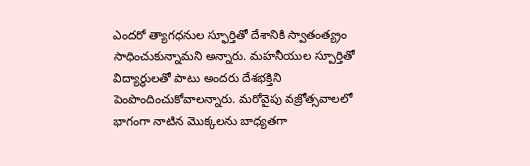ఎందరో త్యాగధనుల స్ఫూర్తితో దేశానికి స్వాతంత్య్రం సాధించుకున్నామని అన్నారు. మహనీయుల స్పూర్తితో విద్యార్థులతో పాటు అందరు దేశభక్తిని పెంపొందించుకోవాలన్నారు. మరోవైపు వజ్రోత్సవాలలో భాగంగా నాటిన మొక్కలను బాధ్యతగా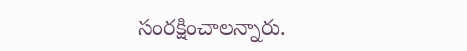సంరక్షించాలన్నారు.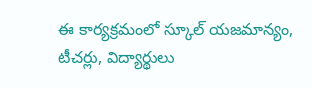ఈ కార్యక్రమంలో స్కూల్ యజమాన్యం, టీచర్లు, విద్యార్థులు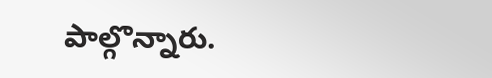పాల్గొన్నారు.